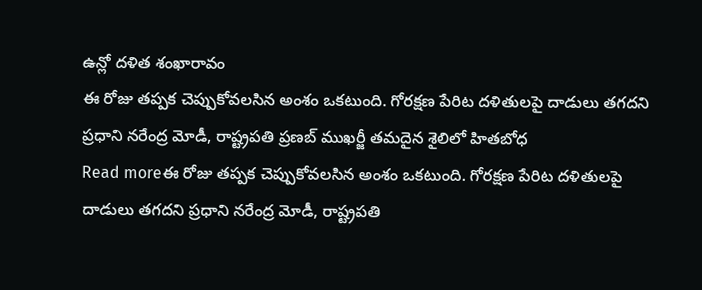ఉన్లో దళిత శంఖారావం
ఈ రోజు తప్పక చెప్పుకోవలసిన అంశం ఒకటుంది. గోరక్షణ పేరిట దళితులపై దాడులు తగదని ప్రధాని నరేంద్ర మోడీ, రాష్ట్రపతి ప్రణబ్ ముఖర్జీ తమదైన శైలిలో హితబోధ
Read moreఈ రోజు తప్పక చెప్పుకోవలసిన అంశం ఒకటుంది. గోరక్షణ పేరిట దళితులపై దాడులు తగదని ప్రధాని నరేంద్ర మోడీ, రాష్ట్రపతి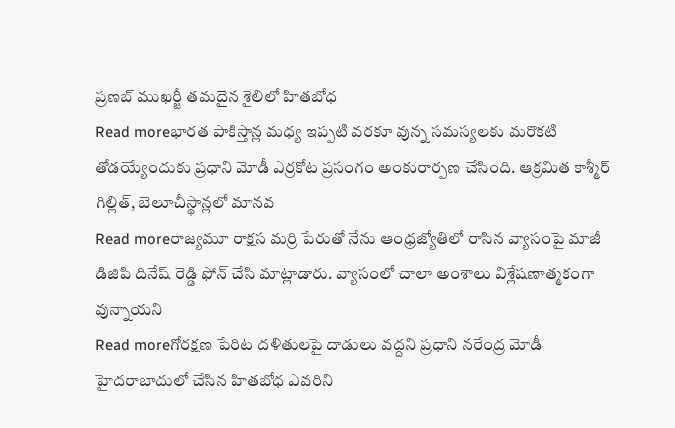ప్రణబ్ ముఖర్జీ తమదైన శైలిలో హితబోధ
Read moreభారత పాకిస్తాన్ల మధ్య ఇప్పటి వరకూ వున్న సమస్యలకు మరొకటి తోడయ్యేందుకు ప్రధాని మోడీ ఎర్రకోట ప్రసంగం అంకురార్పణ చేసింది. ఆక్రమిత కాశ్మీర్ గిల్లిత్, బెలూచీస్థాన్లలో మానవ
Read moreరాజ్యమూ రాక్షస మర్రి పేరుతో నేను ఆంధ్రజ్యోతిలో రాసిన వ్యాసంపై మాజీ డిజిపి దినేష్ రెడ్డి ఫోన్ చేసి మాట్లాడారు. వ్యాసంలో చాలా అంశాలు విశ్లేషణాత్మకంగా వున్నాయని
Read moreగోరక్షణ పేరిట దళితులపై దాడులు వద్దని ప్రధాని నరేంద్ర మోడీ హైదరాబాదులో చేసిన హితబోధ ఎవరిని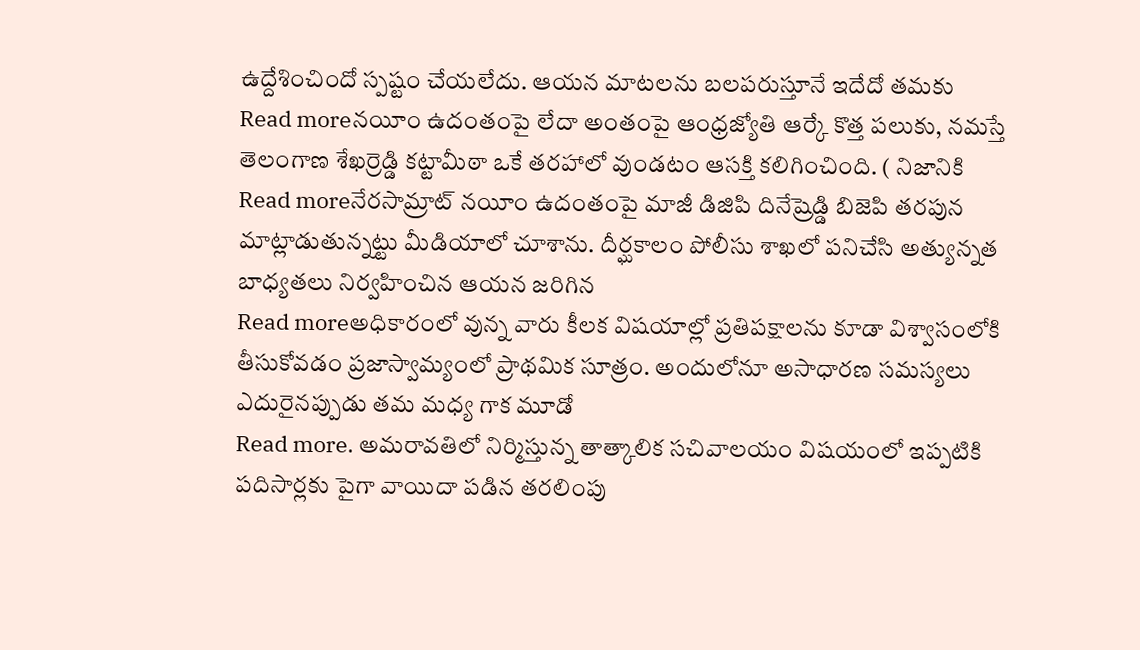ఉద్దేశించిందో స్పష్టం చేయలేదు. ఆయన మాటలను బలపరుస్తూనే ఇదేదో తమకు
Read moreనయీం ఉదంతంపై లేదా అంతంపై ఆంధ్రజ్యోతి ఆర్కే కొత్త పలుకు, నమస్తే తెలంగాణ శేఖర్రెడ్డి కట్టామీఠా ఒకే తరహాలో వుండటం ఆసక్తి కలిగించింది. ( నిజానికి
Read moreనేరసామ్రాట్ నయీం ఉదంతంపై మాజీ డిజిపి దినేష్రెడ్డి బిజెపి తరపున మాట్లాడుతున్నట్టు మీడియాలో చూశాను. దీర్ఘకాలం పోలీసు శాఖలో పనిచేసి అత్యున్నత బాధ్యతలు నిర్వహించిన ఆయన జరిగిన
Read moreఅధికారంలో వున్న వారు కీలక విషయాల్లో ప్రతిపక్షాలను కూడా విశ్వాసంలోకి తీసుకోవడం ప్రజాస్వామ్యంలో ప్రాథమిక సూత్రం. అందులోనూ అసాధారణ సమస్యలు ఎదురైనప్పుడు తమ మధ్య గాక మూడో
Read more. అమరావతిలో నిర్మిస్తున్న తాత్కాలిక సచివాలయం విషయంలో ఇప్పటికి పదిసార్లకు పైగా వాయిదా పడిన తరలింపు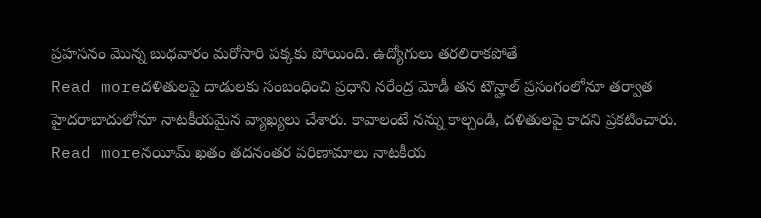ప్రహసనం మొన్న బుధవారం మరోసారి పక్కకు పోయింది. ఉద్యోగులు తరలిరాకపోతే
Read moreదళితులపై దాడులకు సంబంధించి ప్రధాని నరేంద్ర మోడీ తన టౌన్హాల్ ప్రసంగంలోనూ తర్వాత హైదరాబాదులోనూ నాటకీయమైన వ్యాఖ్యలు చేశారు. కావాలంటే నన్ను కాల్చండి, దళితులపై కాదని ప్రకటించారు.
Read moreనయీమ్ ఖతం తదనంతర పరిణామాలు నాటకీయ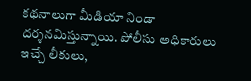కథనాలుగా మీడియా నిండా దర్శనమిస్తున్నాయి. పోలీసు అధికారులు ఇచ్చే లీకులు,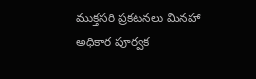ముక్తసరి ప్రకటనలు మినహా అధికార పూర్వక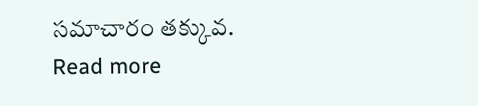సమాచారం తక్కువ.
Read more